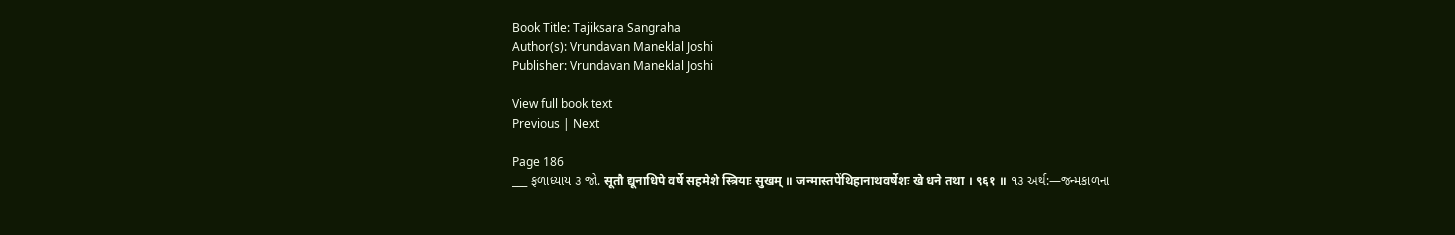Book Title: Tajiksara Sangraha
Author(s): Vrundavan Maneklal Joshi
Publisher: Vrundavan Maneklal Joshi

View full book text
Previous | Next

Page 186
___ ફળાધ્યાય ૩ જો. सूतौ द्यूनाधिपे वर्षे सहमेशे स्त्रियाः सुखम् ॥ जन्मास्तपेंथिहानाथवर्षेशः खे धने तथा । ९६१ ॥ ૧૩ અર્થ:—જન્મકાળના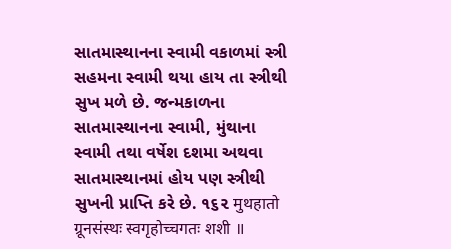સાતમાસ્થાનના સ્વામી વકાળમાં સ્ત્રી સહમના સ્વામી થયા હાય તા સ્ત્રીથી સુખ મળે છે. જન્મકાળના સાતમાસ્થાનના સ્વામી, મુંથાના સ્વામી તથા વર્ષેશ દશમા અથવા સાતમાસ્થાનમાં હોય પણ સ્ત્રીથી સુખની પ્રાપ્તિ કરે છે. ૧૬૨ मुथहातो ग्रूनसंस्थः स्वगृहोच्चगतः शशी ॥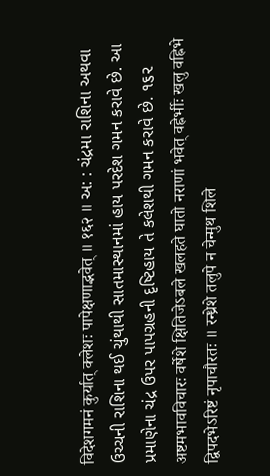विदेशगमनं कुर्यात् क्लेशः पापेक्षणाद्भवेत् ॥ १६२ ॥ અ: : ચંદ્રમા રાશિના અથવા ઉચ્ચની રાશિના થઈ ચુંથાથી સાતમાસ્થાનમાં હાય પરદેશ ગમન કરાવે છે. આ પ્રમાણેના ચંદ્ર ઉપર પાપગ્રહની દૃષ્ટિહાય તે કલેશથી ગમન કરાવે છે. ૧૬૨ अष्टमभावविचारः वर्षेशे क्षितिजेऽबले खलहते घातो नराणां भवेत् वह्नेर्भीः खलु वह्निभे द्विपदभेऽरिष्टं नृपाचौरतः ॥ रन्ध्रेशे तलुपे न चेन्मुथ शिले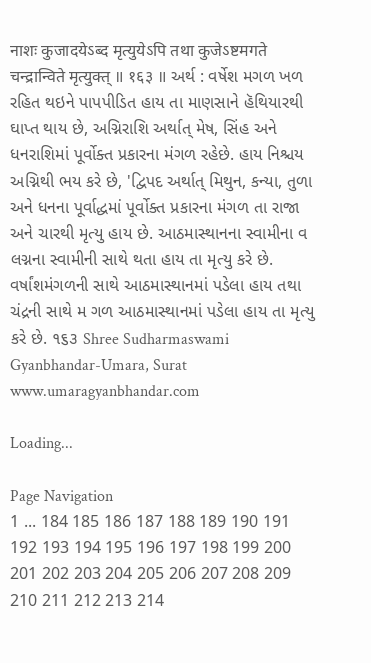नाशः कुजादयेऽब्द मृत्युयेऽपि तथा कुजेऽष्टमगते चन्द्रान्विते मृत्युक्त् ॥ १६३ ॥ અર્થ : વર્ષેશ મગળ ખળ રહિત થઇને પાપપીડિત હાય તા માણસાને હૅથિયારથી ઘાપ્ત થાય છે, અગ્નિરાશિ અર્થાત્ મેષ, સિંહ અને ધનરાશિમાં પૂર્વોક્ત પ્રકારના મંગળ રહેછે. હાય નિશ્ચય અગ્નિથી ભય કરે છે, 'દ્વિપદ અર્થાત્ મિથુન, કન્યા, તુળા અને ધનના પૂર્વાદ્ધમાં પૂર્વોક્ત પ્રકારના મંગળ તા રાજા અને ચારથી મૃત્યુ હાય છે. આઠમાસ્થાનના સ્વામીના વ લગ્નના સ્વામીની સાથે થતા હાય તા મૃત્યુ કરે છે. વર્ષાંશમંગળની સાથે આઠમાસ્થાનમાં પડેલા હાય તથા ચંદ્રની સાથે મ ગળ આઠમાસ્થાનમાં પડેલા હાય તા મૃત્યુ કરે છે. ૧૬૩ Shree Sudharmaswami Gyanbhandar-Umara, Surat www.umaragyanbhandar.com

Loading...

Page Navigation
1 ... 184 185 186 187 188 189 190 191 192 193 194 195 196 197 198 199 200 201 202 203 204 205 206 207 208 209 210 211 212 213 214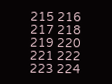215 216 217 218 219 220 221 222 223 224